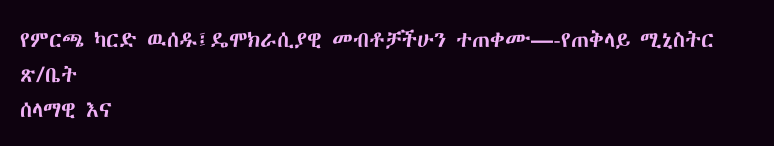የምርጫ ካርድ ዉሰዱ፤ዴሞክራሲያዊ መብቶቻችሁን ተጠቀሙ—-የጠቅላይ ሚኒስትር ጽ/ቤት
ሰላማዊ እና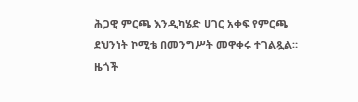ሕጋዊ ምርጫ እንዲካሄድ ሀገር አቀፍ የምርጫ ደህንነት ኮሚቴ በመንግሥት መዋቀሩ ተገልጿል።
ዜጎች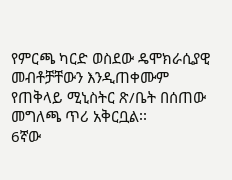የምርጫ ካርድ ወስደው ዴሞክራሲያዊ መብቶቻቸውን እንዲጠቀሙም የጠቅላይ ሚኒስትር ጽ/ቤት በሰጠው መግለጫ ጥሪ አቅርቧል፡፡
6ኛው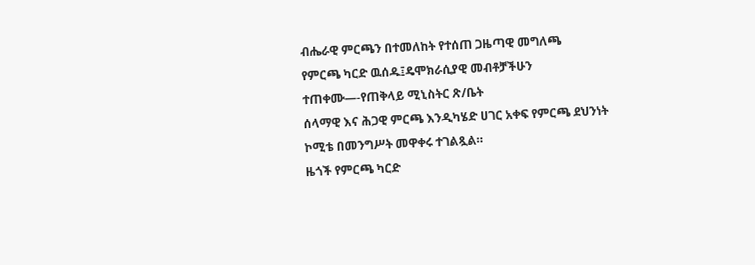ብሔራዊ ምርጫን በተመለከት የተሰጠ ጋዜጣዊ መግለጫ
የምርጫ ካርድ ዉሰዱ፤ዴሞክራሲያዊ መብቶቻችሁን ተጠቀሙ—-የጠቅላይ ሚኒስትር ጽ/ቤት
ሰላማዊ እና ሕጋዊ ምርጫ እንዲካሄድ ሀገር አቀፍ የምርጫ ደህንነት ኮሚቴ በመንግሥት መዋቀሩ ተገልጿል።
ዜጎች የምርጫ ካርድ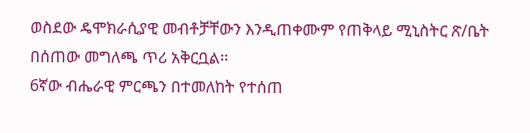ወስደው ዴሞክራሲያዊ መብቶቻቸውን እንዲጠቀሙም የጠቅላይ ሚኒስትር ጽ/ቤት በሰጠው መግለጫ ጥሪ አቅርቧል፡፡
6ኛው ብሔራዊ ምርጫን በተመለከት የተሰጠ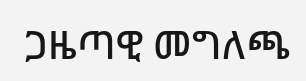ጋዜጣዊ መግለጫ